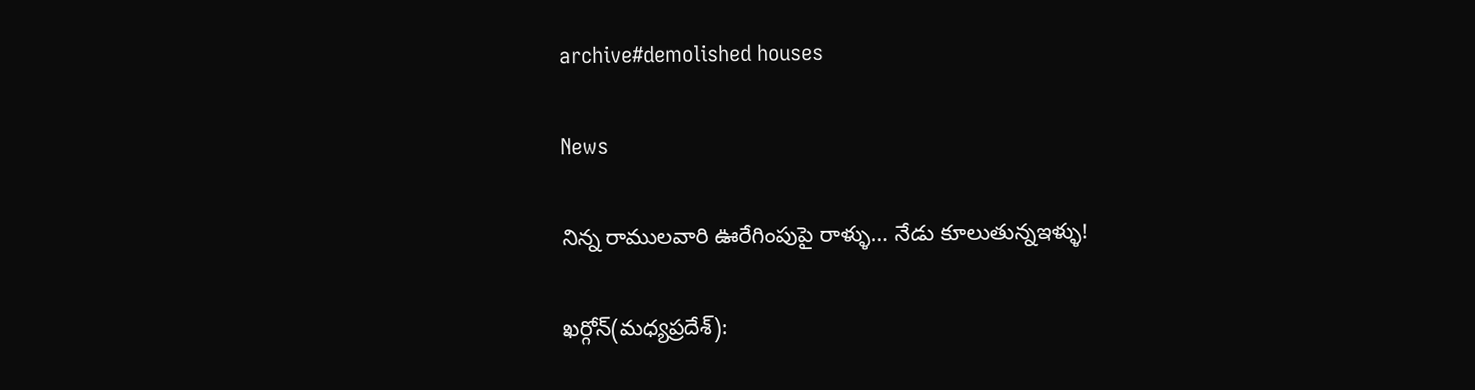archive#demolished houses

News

నిన్న రాముల‌వారి ఊరేగింపుపై రాళ్ళు… నేడు కూలుతున్నఇళ్ళు!

ఖ‌ర్గోన్‌(మ‌ధ్య‌ప్ర‌దేశ్‌):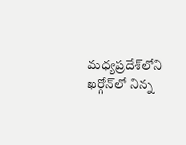మ‌ధ్య‌ప్ర‌దేశ్‌లోని ఖ‌ర్గోన్‌లో నిన్న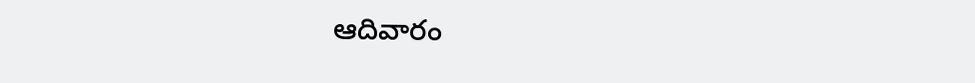ఆదివారం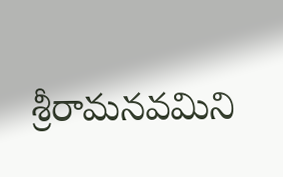శ్రీ‌రామ‌న‌వ‌మిని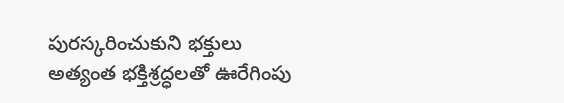పుర‌స్క‌రించుకుని భ‌క్తులు అత్యంత భక్తిశ్ర‌ద్ధ‌ల‌తో ఊరేగింపు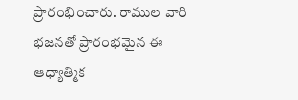ప్రారంభించారు. రాముల వారి భ‌జ‌న‌తో ప్రారంభ‌మైన ఈ ఆధ్యాత్మిక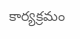కార్య‌క్ర‌మం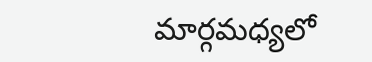మార్గ‌మ‌ధ్య‌లో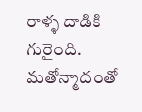రాళ్ళ దాడికి గురైంది. మ‌తోన్మాదంతో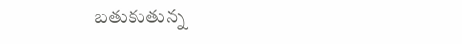బ‌తుకుతున్న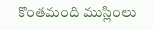కొంత‌మంది ముస్లింలు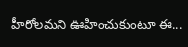హీరోల‌మ‌ని ఊహించుకుంటూ ఈ...